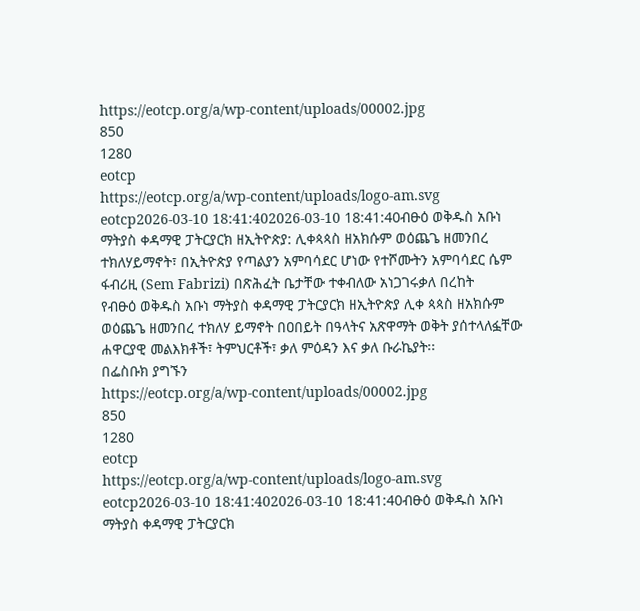https://eotcp.org/a/wp-content/uploads/00002.jpg
850
1280
eotcp
https://eotcp.org/a/wp-content/uploads/logo-am.svg
eotcp2026-03-10 18:41:402026-03-10 18:41:40ብፁዕ ወቅዱስ አቡነ ማትያስ ቀዳማዊ ፓትርያርክ ዘኢትዮጵያ: ሊቀጳጳስ ዘአክሱም ወዕጨጌ ዘመንበረ ተክለሃይማኖት፣ በኢትዮጵያ የጣልያን አምባሳደር ሆነው የተሾሙትን አምባሳደር ሴም ፋብሪዚ (Sem Fabrizi) በጽሕፈት ቤታቸው ተቀብለው አነጋገሩቃለ በረከት
የብፁዕ ወቅዱስ አቡነ ማትያስ ቀዳማዊ ፓትርያርክ ዘኢትዮጵያ ሊቀ ጳጳስ ዘአክሱም ወዕጨጌ ዘመንበረ ተክለሃ ይማኖት በዐበይት በዓላትና አጽዋማት ወቅት ያሰተላለፏቸው ሐዋርያዊ መልእክቶች፣ ትምህርቶች፣ ቃለ ምዕዳን እና ቃለ ቡራኬያት፡፡
በፌስቡክ ያግኙን
https://eotcp.org/a/wp-content/uploads/00002.jpg
850
1280
eotcp
https://eotcp.org/a/wp-content/uploads/logo-am.svg
eotcp2026-03-10 18:41:402026-03-10 18:41:40ብፁዕ ወቅዱስ አቡነ ማትያስ ቀዳማዊ ፓትርያርክ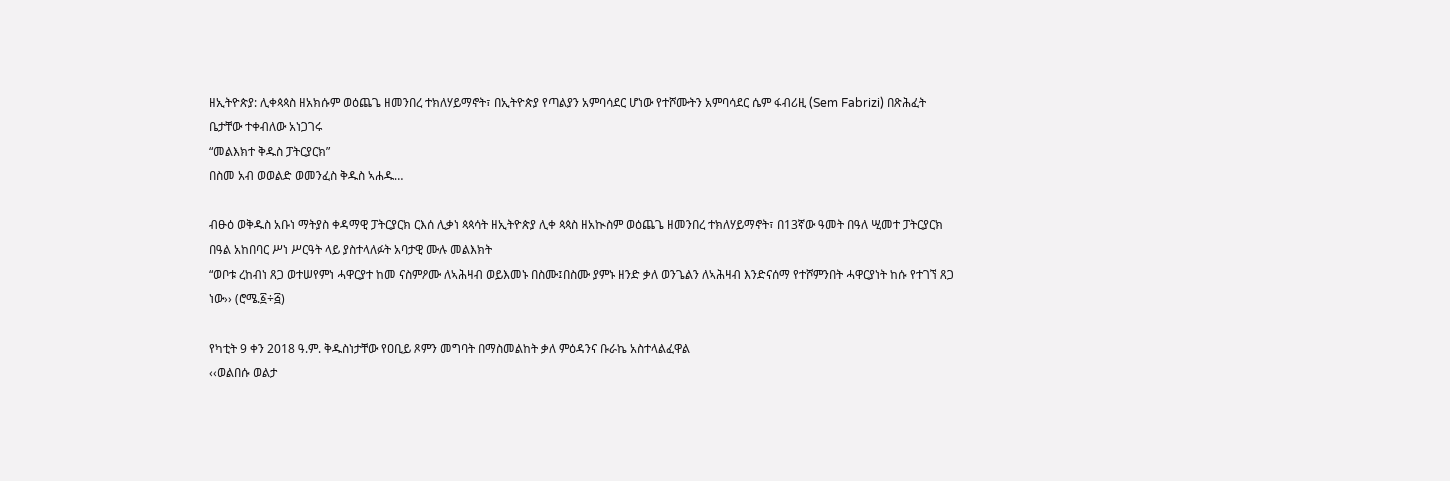ዘኢትዮጵያ: ሊቀጳጳስ ዘአክሱም ወዕጨጌ ዘመንበረ ተክለሃይማኖት፣ በኢትዮጵያ የጣልያን አምባሳደር ሆነው የተሾሙትን አምባሳደር ሴም ፋብሪዚ (Sem Fabrizi) በጽሕፈት ቤታቸው ተቀብለው አነጋገሩ
“መልእክተ ቅዱስ ፓትርያርክ”
በስመ አብ ወወልድ ወመንፈስ ቅዱስ ኣሐዱ…

ብፁዕ ወቅዱስ አቡነ ማትያስ ቀዳማዊ ፓትርያርክ ርእሰ ሊቃነ ጳጳሳት ዘኢትዮጵያ ሊቀ ጳጳስ ዘአኲስም ወዕጨጌ ዘመንበረ ተክለሃይማኖት፣ በ13ኛው ዓመት በዓለ ሢመተ ፓትርያርክ በዓል አከበባር ሥነ ሥርዓት ላይ ያስተላለፉት አባታዊ ሙሉ መልእክት
“ወቦቱ ረከብነ ጸጋ ወተሠየምነ ሓዋርያተ ከመ ናስምዖሙ ለኣሕዛብ ወይእመኑ በስሙ፤በስሙ ያምኑ ዘንድ ቃለ ወንጌልን ለኣሕዛብ እንድናሰማ የተሾምንበት ሓዋርያነት ከሱ የተገኘ ጸጋ ነው›› (ሮሜ.፩÷፭)

የካቲት 9 ቀን 2018 ዓ.ም. ቅዱስነታቸው የዐቢይ ጾምን መግባት በማስመልከት ቃለ ምዕዳንና ቡራኬ አስተላልፈዋል
‹‹ወልበሱ ወልታ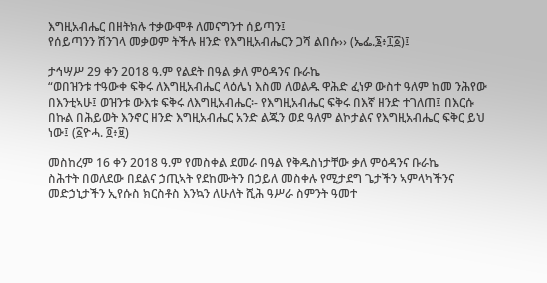እግዚአብሔር በዘትክሉ ተቃውሞቶ ለመናግንተ ሰይጣን፤
የሰይጣንን ሽንገላ መቃወም ትችሉ ዘንድ የእግዚአብሔርን ጋሻ ልበሱ›› (ኤፌ.፮፥፲፩)፤

ታኅሣሥ 29 ቀን 2018 ዓ.ም የልደት በዓል ቃለ ምዕዳንና ቡራኬ
“ወበዝንቱ ተዓውቀ ፍቅሩ ለእግዚአብሔር ላዕሌነ እስመ ለወልዱ ዋሕድ ፈነዎ ውስተ ዓለም ከመ ንሕየው በእንቲኣሁ፤ ወዝንቱ ውእቱ ፍቅሩ ለእግዚአብሔር፡- የእግዚአብሔር ፍቅሩ በእኛ ዘንድ ተገለጠ፤ በእርሱ በኩል በሕይወት እንኖር ዘንድ እግዚአብሔር አንድ ልጁን ወደ ዓለም ልኮታልና የእግዚአብሔር ፍቅር ይህ ነው፤ (፩ዮሓ. ፬፥፱)

መስከረም 16 ቀን 2018 ዓ.ም የመስቀል ደመራ በዓል የቅዱስነታቸው ቃለ ምዕዳንና ቡራኬ
ስሕተት በወለደው በደልና ኃጢኣት የደከሙትን በኃይለ መስቀሉ የሚታደግ ጌታችን ኣምላካችንና መድኃኒታችን ኢየሱስ ክርስቶስ እንኳን ለሁለት ሺሕ ዓሥራ ስምንት ዓመተ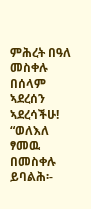ምሕረት በዓለ መስቀሉ በሰላም ኣደረሰን ኣደረሳችሁ!
“ወለእለ ፃመዉ በመስቀሉ ይባልሕ፡-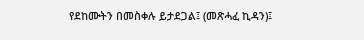የደከሙትን በመስቀሉ ይታደጋል፤ (መጽሓፈ ኪዳን)፤